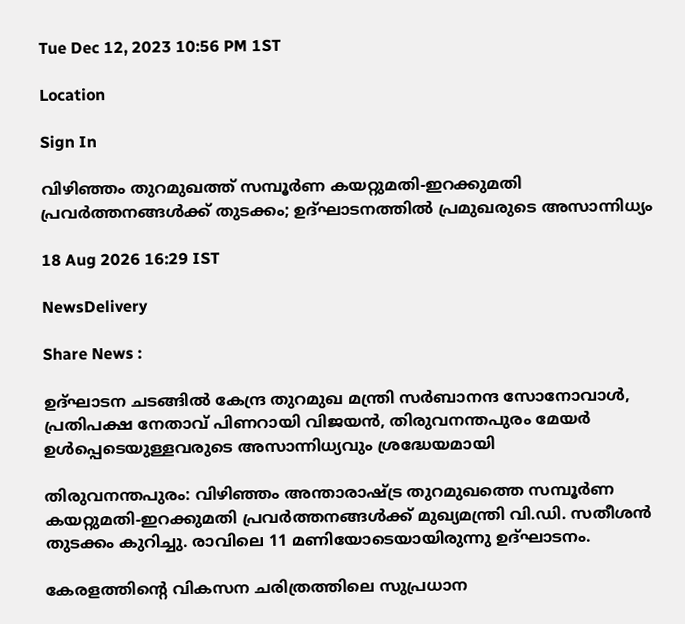Tue Dec 12, 2023 10:56 PM 1ST

Location

Sign In

വിഴിഞ്ഞം തുറമുഖത്ത് സമ്പൂർണ കയറ്റുമതി-ഇറക്കുമതി പ്രവർത്തനങ്ങൾക്ക് തുടക്കം; ഉദ്ഘാടനത്തിൽ പ്രമുഖരുടെ അസാന്നിധ്യം

18 Aug 2026 16:29 IST

NewsDelivery

Share News :

ഉദ്ഘാടന ചടങ്ങിൽ കേന്ദ്ര തുറമുഖ മന്ത്രി സർബാനന്ദ സോനോവാൾ, പ്രതിപക്ഷ നേതാവ് പിണറായി വിജയൻ, തിരുവനന്തപുരം മേയർ ഉൾപ്പെടെയുള്ളവരുടെ അസാന്നിധ്യവും ശ്രദ്ധേയമായി

തിരുവനന്തപുരം: വിഴിഞ്ഞം അന്താരാഷ്ട്ര തുറമുഖത്തെ സമ്പൂർണ കയറ്റുമതി-ഇറക്കുമതി പ്രവർത്തനങ്ങൾക്ക് മുഖ്യമന്ത്രി വി.ഡി. സതീശൻ തുടക്കം കുറിച്ചു. രാവിലെ 11 മണിയോടെയായിരുന്നു ഉദ്ഘാടനം.

കേരളത്തിന്റെ വികസന ചരിത്രത്തിലെ സുപ്രധാന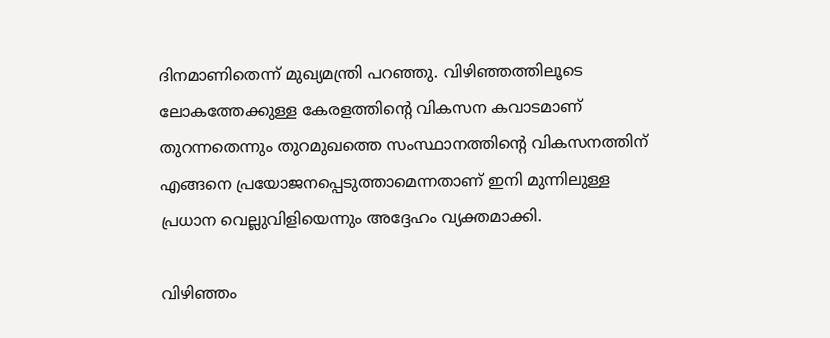ദിനമാണിതെന്ന് മുഖ്യമന്ത്രി പറഞ്ഞു. വിഴിഞ്ഞത്തിലൂടെ ലോകത്തേക്കുള്ള കേരളത്തിന്റെ വികസന കവാടമാണ് തുറന്നതെന്നും തുറമുഖത്തെ സംസ്ഥാനത്തിന്റെ വികസനത്തിന് എങ്ങനെ പ്രയോജനപ്പെടുത്താമെന്നതാണ് ഇനി മുന്നിലുള്ള പ്രധാന വെല്ലുവിളിയെന്നും അദ്ദേഹം വ്യക്തമാക്കി.

വിഴിഞ്ഞം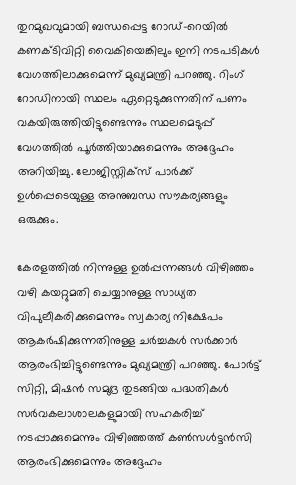തുറമുഖവുമായി ബന്ധപ്പെട്ട റോഡ്-റെയിൽ കണക്ടിവിറ്റി വൈകിയെങ്കിലും ഇനി നടപടികൾ വേഗത്തിലാക്കുമെന്ന് മുഖ്യമന്ത്രി പറഞ്ഞു. റിംഗ് റോഡിനായി സ്ഥലം ഏറ്റെടുക്കുന്നതിന് പണം വകയിരുത്തിയിട്ടുണ്ടെന്നും സ്ഥലമെടുപ്പ് വേഗത്തിൽ പൂർത്തിയാക്കുമെന്നും അദ്ദേഹം അറിയിച്ചു. ലോജിസ്റ്റിക്സ് പാർക്ക് ഉൾപ്പെടെയുള്ള അനുബന്ധ സൗകര്യങ്ങളും ഒരുക്കും.

കേരളത്തിൽ നിന്നുള്ള ഉൽപ്പന്നങ്ങൾ വിഴിഞ്ഞം വഴി കയറ്റുമതി ചെയ്യാനുള്ള സാധ്യത വിപുലീകരിക്കുമെന്നും സ്വകാര്യ നിക്ഷേപം ആകർഷിക്കുന്നതിനുള്ള ചർച്ചകൾ സർക്കാർ ആരംഭിച്ചിട്ടുണ്ടെന്നും മുഖ്യമന്ത്രി പറഞ്ഞു. പോർട്ട് സിറ്റി, മിഷൻ സമുദ്ര തുടങ്ങിയ പദ്ധതികൾ സർവകലാശാലകളുമായി സഹകരിച്ച് നടപ്പാക്കുമെന്നും വിഴിഞ്ഞത്ത് കൺസൾട്ടൻസി ആരംഭിക്കുമെന്നും അദ്ദേഹം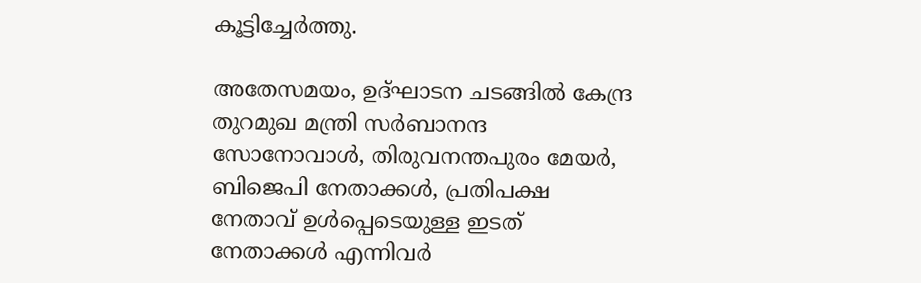കൂട്ടിച്ചേർത്തു.

അതേസമയം, ഉദ്ഘാടന ചടങ്ങിൽ കേന്ദ്ര തുറമുഖ മന്ത്രി സർബാനന്ദ സോനോവാൾ, തിരുവനന്തപുരം മേയർ, ബിജെപി നേതാക്കൾ, പ്രതിപക്ഷ നേതാവ് ഉൾപ്പെടെയുള്ള ഇടത് നേതാക്കൾ എന്നിവർ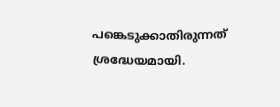പങ്കെടുക്കാതിരുന്നത് ശ്രദ്ധേയമായി.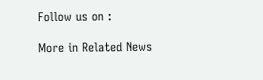Follow us on :

More in Related News